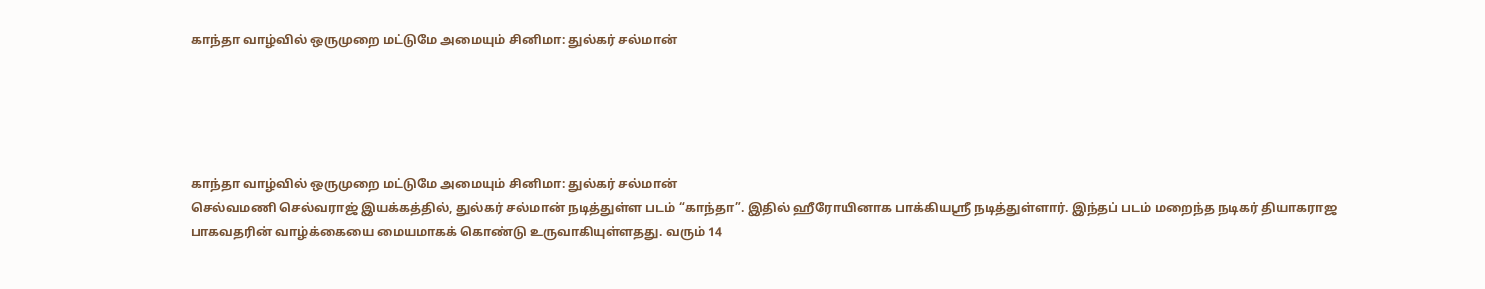காந்தா வாழ்வில் ஒருமுறை மட்டுமே அமையும் சினிமா: துல்கர் சல்மான்





காந்தா வாழ்வில் ஒருமுறை மட்டுமே அமையும் சினிமா: துல்கர் சல்மான்
செல்வமணி செல்வராஜ் இயக்கத்தில், துல்கர் சல்மான் நடித்துள்ள படம் “காந்தா”. இதில் ஹீரோயினாக பாக்கியஸ்ரீ நடித்துள்ளார். இந்தப் படம் மறைந்த நடிகர் தியாகராஜ பாகவதரின் வாழ்க்கையை மையமாகக் கொண்டு உருவாகியுள்ளதது. வரும் 14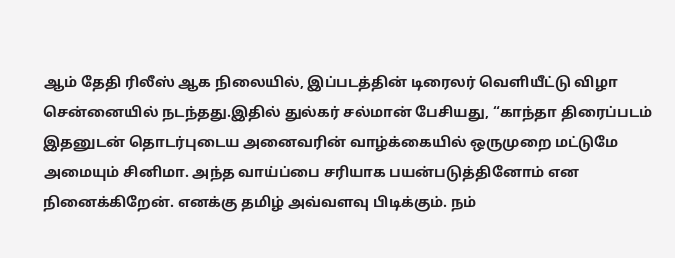ஆம் தேதி ரிலீஸ் ஆக நிலையில், இப்படத்தின் டிரைலர் வெளியீட்டு விழா சென்னையில் நடந்தது.இதில் துல்கர் சல்மான் பேசியது, “காந்தா திரைப்படம் இதனுடன் தொடர்புடைய அனைவரின் வாழ்க்கையில் ஒருமுறை மட்டுமே அமையும் சினிமா. அந்த வாய்ப்பை சரியாக பயன்படுத்தினோம் என நினைக்கிறேன். எனக்கு தமிழ் அவ்வளவு பிடிக்கும். நம்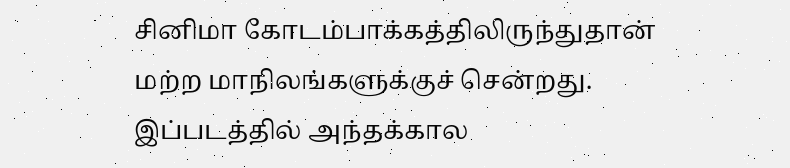சினிமா கோடம்பாக்கத்திலிருந்துதான் மற்ற மாநிலங்களுக்குச் சென்றது. இப்படத்தில் அந்தக்கால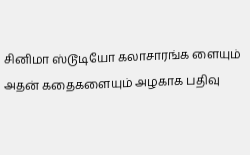சினிமா ஸ்டூடியோ கலாசாரங்க ளையும் அதன் கதைகளையும் அழகாக பதிவு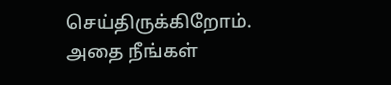செய்திருக்கிறோம். அதை நீங்கள்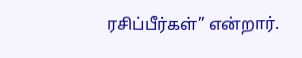ரசிப்பீர்கள்” என்றார்.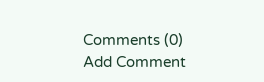Comments (0)
Add Comment